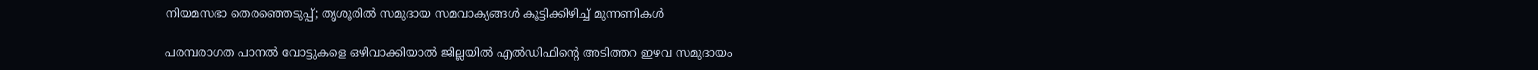നിയമസഭാ തെരഞ്ഞെടുപ്പ്; തൃശൂരിൽ സമുദായ സമവാക്യങ്ങൾ കൂട്ടിക്കിഴിച്ച് മുന്നണികൾ

പരമ്പരാഗത പാനൽ വോട്ടുകളെ ഒഴിവാക്കിയാൽ ജില്ലയിൽ എൽഡിഫിന്റെ അടിത്തറ ഇഴവ സമുദായം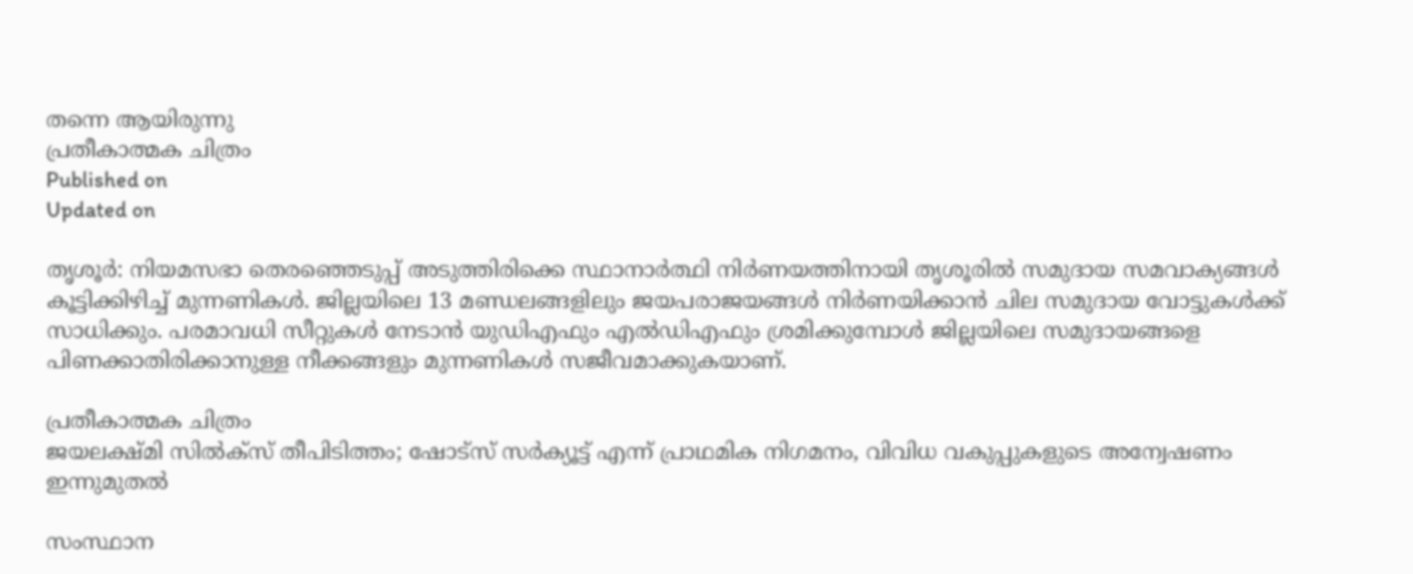തന്നെ ആയിരുന്നു
പ്രതീകാത്മക ചിത്രം
Published on
Updated on

തൃശൂർ: നിയമസഭാ തെരഞ്ഞെടുപ്പ് അടുത്തിരിക്കെ സ്ഥാനാർത്ഥി നിർണയത്തിനായി തൃശൂരിൽ സമുദായ സമവാക്യങ്ങൾ കൂട്ടിക്കിഴിച്ച് മുന്നണികൾ. ജില്ലയിലെ 13 മണ്ഡലങ്ങളിലും ജയപരാജയങ്ങൾ നിർണയിക്കാൻ ചില സമുദായ വോട്ടുകൾക്ക് സാധിക്കും. പരമാവധി സീറ്റുകൾ നേടാൻ യുഡിഎഫും എൽഡിഎഫും ശ്രമിക്കുമ്പോൾ ജില്ലയിലെ സമുദായങ്ങളെ പിണക്കാതിരിക്കാനുള്ള നീക്കങ്ങളും മുന്നണികൾ സജീവമാക്കുകയാണ്.

പ്രതീകാത്മക ചിത്രം
ജയലക്ഷ്മി സിൽക്സ് തീപിടിത്തം; ഷോട്സ് സർക്യൂട്ട് എന്ന് പ്രാഥമിക നിഗമനം, വിവിധ വകുപ്പുകളുടെ അന്വേഷണം ഇന്നുമുതൽ

സംസ്ഥാന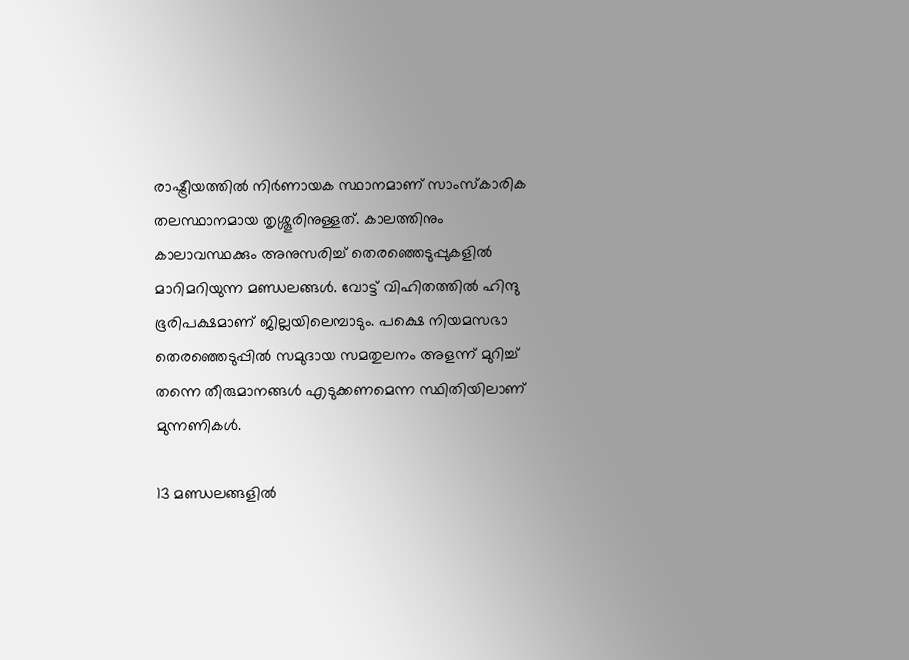രാഷ്ട്രീയത്തിൽ നിർണായക സ്ഥാനമാണ് സാംസ്കാരിക തലസ്ഥാനമായ തൃശ്ശൂരിനുള്ളത്. കാലത്തിനും കാലാവസ്ഥക്കും അനുസരിച്ച് തെരഞ്ഞെടുപ്പുകളിൽ മാറിമറിയുന്ന മണ്ഡലങ്ങൾ. വോട്ട് വിഹിതത്തിൽ ഹിന്ദു ഭൂരിപക്ഷമാണ് ജില്ലയിലെമ്പാടും. പക്ഷെ നിയമസഭാ തെരഞ്ഞെടുപ്പിൽ സമുദായ സമതുലനം അളന്ന് മുറിച്ച് തന്നെ തീരുമാനങ്ങൾ എടുക്കണമെന്ന സ്ഥിതിയിലാണ് മുന്നണികൾ.

13 മണ്ഡലങ്ങളിൽ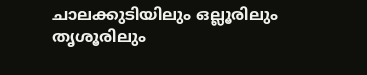ചാലക്കുടിയിലും ഒല്ലൂരിലും തൃശൂരിലും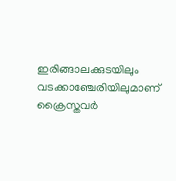ഇരിങ്ങാലക്കുടയിലും വടക്കാഞ്ചേരിയിലുമാണ് ക്രൈസ്തവർ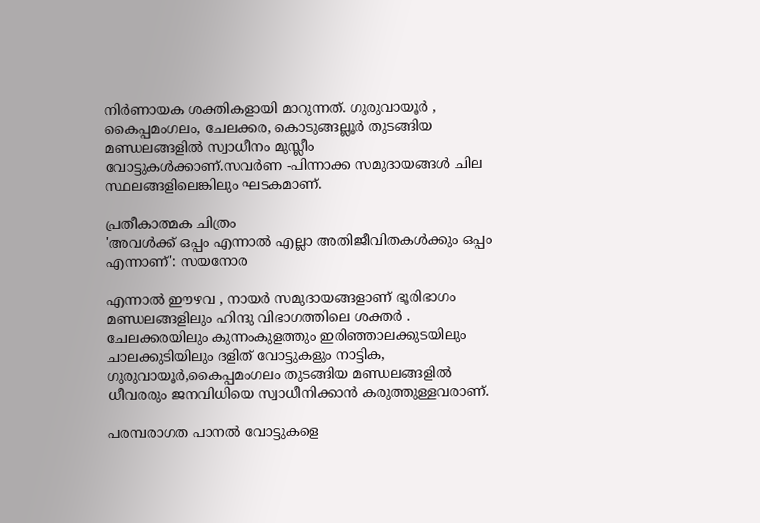നിർണായക ശക്തികളായി മാറുന്നത്. ഗുരുവായൂർ , കൈപ്പമംഗലം, ചേലക്കര, കൊടുങ്ങല്ലൂർ തുടങ്ങിയ മണ്ഡലങ്ങളിൽ സ്വാധീനം മുസ്ലീം വോട്ടുകൾക്കാണ്.സവർണ -പിന്നാക്ക സമുദായങ്ങൾ ചില സ്ഥലങ്ങളിലെങ്കിലും ഘടകമാണ്.

പ്രതീകാത്മക ചിത്രം
'അവൾക്ക് ഒപ്പം എന്നാൽ എല്ലാ അതിജീവിതകൾക്കും ഒപ്പം എന്നാണ്': സയനോര

എന്നാൽ ഈഴവ , നായർ സമുദായങ്ങളാണ് ഭൂരിഭാഗം മണ്ഡലങ്ങളിലും ഹിന്ദു വിഭാഗത്തിലെ ശക്തർ . ചേലക്കരയിലും കുന്നംകുളത്തും ഇരിഞ്ഞാലക്കുടയിലും ചാലക്കുടിയിലും ദളിത് വോട്ടുകളും നാട്ടിക, ഗുരുവായൂർ,കൈപ്പമംഗലം തുടങ്ങിയ മണ്ഡലങ്ങളിൽ ധീവരരും ജനവിധിയെ സ്വാധീനിക്കാൻ കരുത്തുള്ളവരാണ്.

പരമ്പരാഗത പാനൽ വോട്ടുകളെ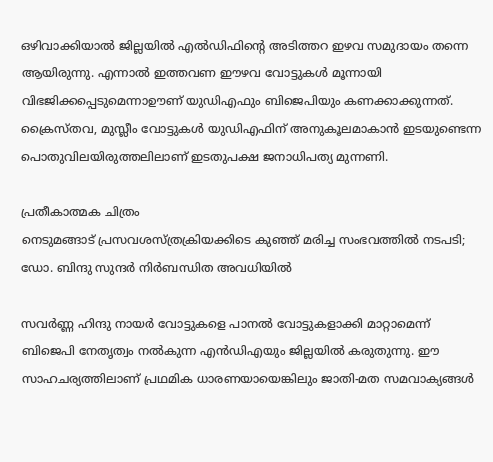ഒഴിവാക്കിയാൽ ജില്ലയിൽ എൽഡിഫിന്റെ അടിത്തറ ഇഴവ സമുദായം തന്നെ ആയിരുന്നു. എന്നാൽ ഇത്തവണ ഈഴവ വോട്ടുകൾ മൂന്നായി വിഭജിക്കപ്പെടുമെന്നാഊണ് യുഡിഎഫും ബിജെപിയും കണക്കാക്കുന്നത്. ക്രൈസ്തവ, മുസ്ലീം വോട്ടുകൾ യുഡിഎഫിന് അനുകൂലമാകാൻ ഇടയുണ്ടെന്ന പൊതുവിലയിരുത്തലിലാണ് ഇടതുപക്ഷ ജനാധിപത്യ മുന്നണി.

പ്രതീകാത്മക ചിത്രം
നെടുമങ്ങാട് പ്രസവശസ്ത്രക്രിയക്കിടെ കുഞ്ഞ് മരിച്ച സംഭവത്തിൽ നടപടി; ഡോ. ബിന്ദു സുന്ദർ നിർബന്ധിത അവധിയിൽ

സവർണ്ണ ഹിന്ദു നായർ വോട്ടുകളെ പാനൽ വോട്ടുകളാക്കി മാറ്റാമെന്ന് ബിജെപി നേതൃത്വം നൽകുന്ന എൻഡിഎയും ജില്ലയിൽ കരുതുന്നു. ഈ സാഹചര്യത്തിലാണ് പ്രഥമിക ധാരണയായെങ്കിലും ജാതി-മത സമവാക്യങ്ങൾ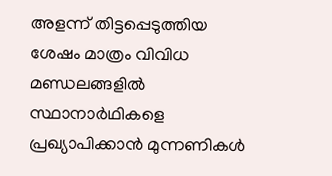അളന്ന് തിട്ടപ്പെടുത്തിയ ശേഷം മാത്രം വിവിധ മണ്ഡലങ്ങളിൽ സ്ഥാനാർഥികളെ പ്രഖ്യാപിക്കാൻ മുന്നണികൾ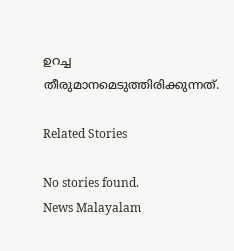ഉറച്ച തീരുമാനമെടുത്തിരിക്കുന്നത്.

Related Stories

No stories found.
News Malayalam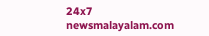24x7
newsmalayalam.com